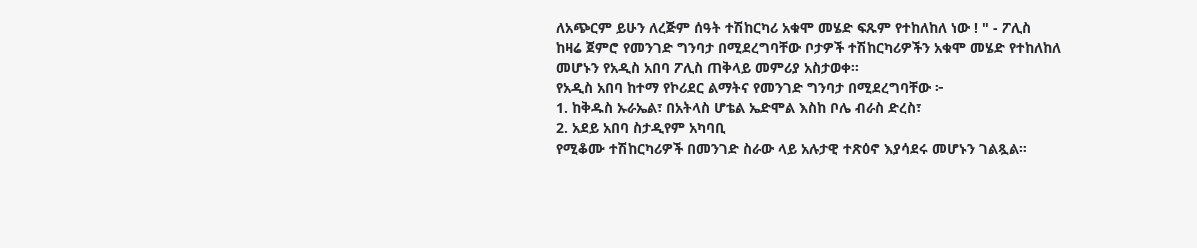ለአጭርም ይሁን ለረጅም ሰዓት ተሽከርካሪ አቁሞ መሄድ ፍጹም የተከለከለ ነው ! " - ፖሊስ
ከዛሬ ጀምሮ የመንገድ ግንባታ በሚደረግባቸው ቦታዎች ተሽከርካሪዎችን አቁሞ መሄድ የተከለከለ መሆኑን የአዲስ አበባ ፖሊስ ጠቅላይ መምሪያ አስታወቀ፡፡
የአዲስ አበባ ከተማ የኮሪደር ልማትና የመንገድ ግንባታ በሚደረግባቸው ፦
1. ከቅዱስ ኡራኤል፣ በአትላስ ሆቴል ኤድሞል እስከ ቦሌ ብራስ ድረስ፣
2. አደይ አበባ ስታዲየም አካባቢ
የሚቆሙ ተሽከርካሪዎች በመንገድ ስራው ላይ አሉታዊ ተጽዕኖ እያሳደሩ መሆኑን ገልጿል።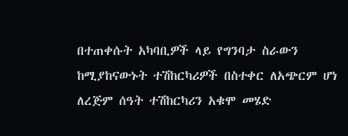በተጠቀሱት አካባቢዎች ላይ የግንባታ ስራውን ከሚያከናውኑት ተሽከርካሪዎች በስተቀር ለአጭርም ሆነ ለረጅም ሰዓት ተሽከርካሪን አቁሞ መሄድ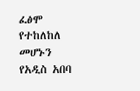ፈፅሞ የተከለከለ መሆኑን የአዲስ አበባ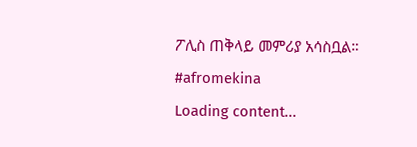ፖሊስ ጠቅላይ መምሪያ አሳስቧል።
#afromekina
Loading content...